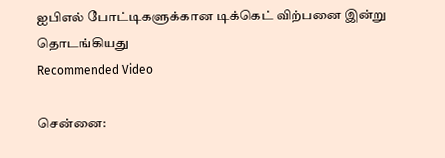ஐபிஎல் போட்டிகளுக்கான டிக்கெட் விற்பனை இன்று தொடங்கியது
Recommended Video

சென்னை: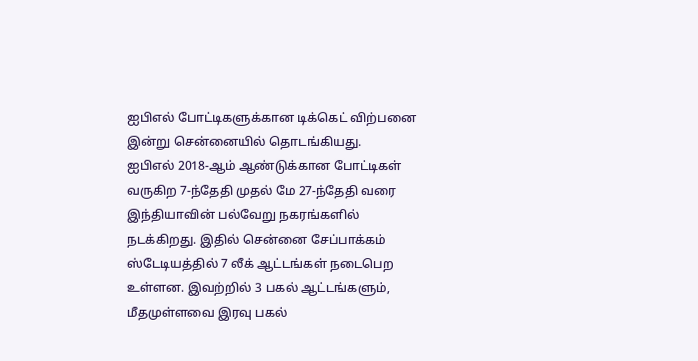ஐபிஎல் போட்டிகளுக்கான டிக்கெட் விற்பனை இன்று சென்னையில் தொடங்கியது.
ஐபிஎல் 2018-ஆம் ஆண்டுக்கான போட்டிகள் வருகிற 7-ந்தேதி முதல் மே 27-ந்தேதி வரை இந்தியாவின் பல்வேறு நகரங்களில் நடக்கிறது. இதில் சென்னை சேப்பாக்கம் ஸ்டேடியத்தில் 7 லீக் ஆட்டங்கள் நடைபெற உள்ளன. இவற்றில் 3 பகல் ஆட்டங்களும், மீதமுள்ளவை இரவு பகல்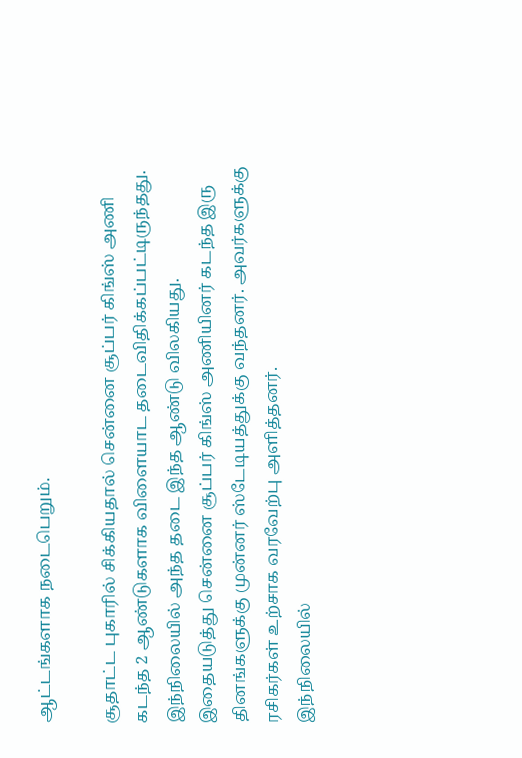ஆட்டங்களாக நடைபெறும்.

சூதாட்ட புகாரில் சிக்கியதால் சென்னை சூப்பர் கிங்ஸ் அணி கடந்த 2 ஆண்டுகளாக விளையாட தடைவிதிக்கப்பட்டிருந்தது. இந்நிலையில் அந்த தடை இந்த ஆண்டு விலகியது.
இதையடுத்து சென்னை சூப்பர் கிங்ஸ் அணியினர் கடந்த இரு தினங்களுக்கு முன்னர் ஸ்டேடியத்துக்கு வந்தனர். அவர்களுக்கு ரசிகர்கள் உற்சாக வரவேற்பு அளித்தனர்.
இந்நிலையில்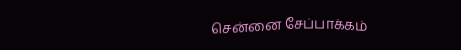சென்னை சேப்பாக்கம்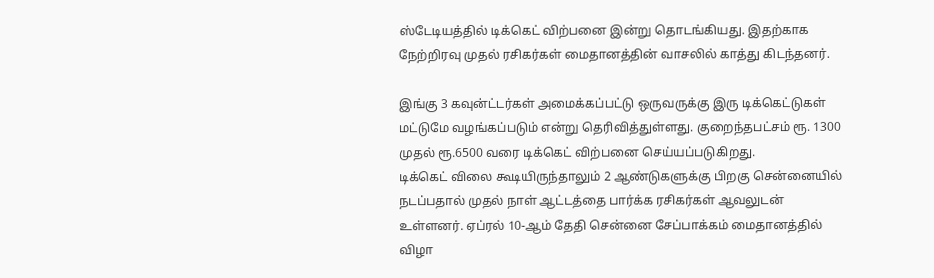ஸ்டேடியத்தில் டிக்கெட் விற்பனை இன்று தொடங்கியது. இதற்காக நேற்றிரவு முதல் ரசிகர்கள் மைதானத்தின் வாசலில் காத்து கிடந்தனர்.

இங்கு 3 கவுன்ட்டர்கள் அமைக்கப்பட்டு ஒருவருக்கு இரு டிக்கெட்டுகள் மட்டுமே வழங்கப்படும் என்று தெரிவித்துள்ளது. குறைந்தபட்சம் ரூ. 1300 முதல் ரூ.6500 வரை டிக்கெட் விற்பனை செய்யப்படுகிறது.
டிக்கெட் விலை கூடியிருந்தாலும் 2 ஆண்டுகளுக்கு பிறகு சென்னையில் நடப்பதால் முதல் நாள் ஆட்டத்தை பார்க்க ரசிகர்கள் ஆவலுடன் உள்ளனர். ஏப்ரல் 10-ஆம் தேதி சென்னை சேப்பாக்கம் மைதானத்தில் விழா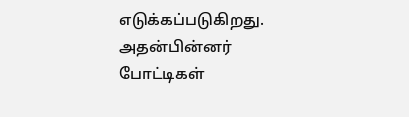எடுக்கப்படுகிறது.
அதன்பின்னர் போட்டிகள்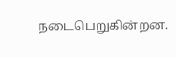நடைபெறுகின்றன.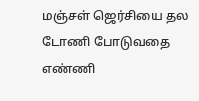மஞ்சள் ஜெர்சியை தல டோணி போடுவதை எண்ணி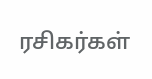ரசிகர்கள்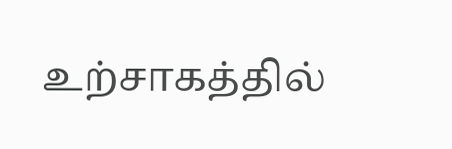உற்சாகத்தில்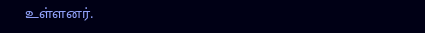உள்ளனர்.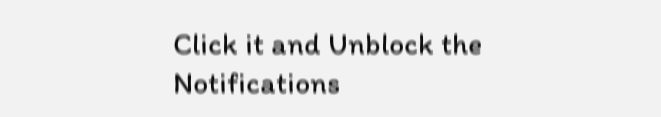Click it and Unblock the Notifications